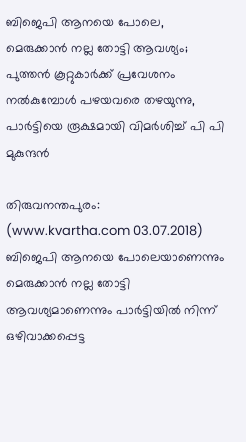ബിജെപി ആനയെ പോലെ, മെരുക്കാന്‍ നല്ല തോട്ടി ആവശ്യം; പുത്തന്‍ കൂറ്റുകാര്‍ക്ക് പ്രവേശനം നല്‍കുമ്പോള്‍ പഴയവരെ തഴയുന്നു, പാര്‍ട്ടിയെ രൂക്ഷമായി വിമര്‍ശിച്ച് പി പി മുകുന്ദന്‍

തിരുവനന്തപുരം: (www.kvartha.com 03.07.2018) ബിജെപി ആനയെ പോലെയാണെന്നും മെരുക്കാന്‍ നല്ല തോട്ടി ആവശ്യമാണെന്നും പാര്‍ട്ടിയില്‍ നിന്ന് ഒഴിവാക്കപ്പെട്ട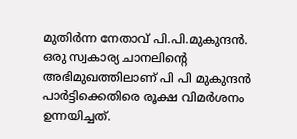മുതിര്‍ന്ന നേതാവ് പി.പി.മുകുന്ദന്‍. ഒരു സ്വകാര്യ ചാനലിന്റെ അഭിമുഖത്തിലാണ് പി പി മുകുന്ദന്‍ പാര്‍ട്ടിക്കെതിരെ രൂക്ഷ വിമര്‍ശനം ഉന്നയിച്ചത്.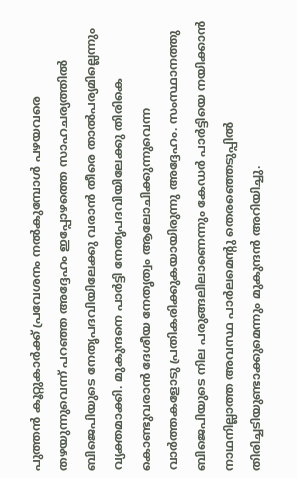പുത്തന്‍ കൂറ്റുകാര്‍ക്ക് പ്രവേശനം നല്‍കുമ്പോള്‍ പഴയവരെ തഴയുന്നുവെന്ന് പറഞ്ഞ അദ്ദേഹം ഇപ്പോഴത്തെ സാഹചര്യത്തില്‍ ബിജെപിയുടെ നേതൃപദവിയിലേക്കു വരാന്‍ തീരെ താല്‍പര്യമില്ലെന്നും വ്യക്തമാക്കി. മുകുന്ദനെ പാര്‍ട്ടി നേതൃപദവിയിലേക്കു തിരികെ കൊണ്ടുവരാന്‍ ദേശീയ നേതൃത്വം ആലോചിക്കുന്നുവെന്ന വാര്‍ത്തകളോടു പ്രതികരിക്കുകയായിരുന്നു അദ്ദേഹം. സംസ്ഥാനത്തു ബിജെപിയുടെ നില പരുങ്ങലിലാണെന്നും കേഡര്‍ പാര്‍ട്ടിയെ നയിക്കാന്‍ നാഥനില്ലാത്ത അവസ്ഥ പാര്‍ലമെന്റു തെരഞ്ഞെടുപ്പില്‍ തിരിച്ചടിയുണ്ടാക്കുമെന്നും മുകുന്ദന്‍ അറിയിച്ചു.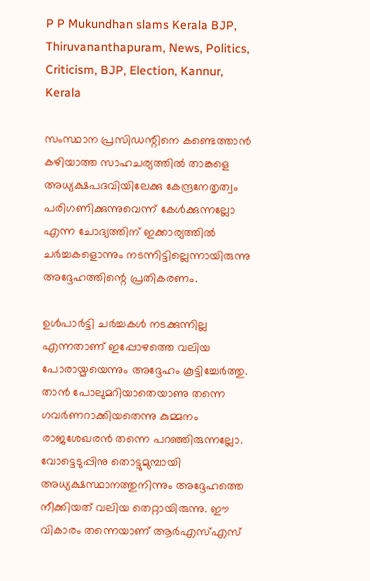P P Mukundhan slams Kerala BJP, Thiruvananthapuram, News, Politics, Criticism, BJP, Election, Kannur, Kerala

സംസ്ഥാന പ്രസിഡന്റിനെ കണ്ടെത്താന്‍ കഴിയാത്ത സാഹചര്യത്തില്‍ താങ്കളെ അധ്യക്ഷപദവിയിലേക്കു കേന്ദ്രനേതൃത്വം പരിഗണിക്കുന്നുവെന്ന് കേള്‍ക്കുന്നല്ലോ എന്ന ചോദ്യത്തിന് ഇക്കാര്യത്തില്‍ ചര്‍ച്ചകളൊന്നും നടന്നിട്ടില്ലെന്നായിരുന്നു അദ്ദേഹത്തിന്റെ പ്രതികരണം.

ഉള്‍പാര്‍ട്ടി ചര്‍ച്ചകള്‍ നടക്കുന്നില്ല എന്നതാണ് ഇപ്പോഴത്തെ വലിയ പോരായ്മയെന്നും അദ്ദേഹം കൂട്ടിച്ചേര്‍ത്തു. താന്‍ പോലുമറിയാതെയാണു തന്നെ ഗവര്‍ണറാക്കിയതെന്നു കുമ്മനം രാജശേഖരന്‍ തന്നെ പറഞ്ഞിരുന്നല്ലോ. വോട്ടെടുപ്പിനു തൊട്ടുമുമ്പായി അധ്യക്ഷസ്ഥാനത്തുനിന്നും അദ്ദേഹത്തെ നീക്കിയത് വലിയ തെറ്റായിരുന്നു. ഈ വികാരം തന്നെയാണ് ആര്‍എസ്എസ്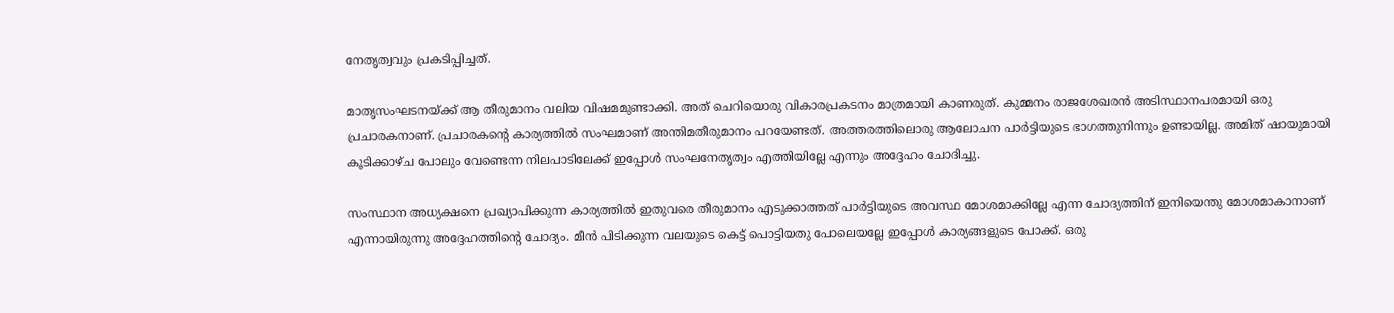നേതൃത്വവും പ്രകടിപ്പിച്ചത്.

മാതൃസംഘടനയ്ക്ക് ആ തീരുമാനം വലിയ വിഷമമുണ്ടാക്കി. അത് ചെറിയൊരു വികാരപ്രകടനം മാത്രമായി കാണരുത്. കുമ്മനം രാജശേഖരന്‍ അടിസ്ഥാനപരമായി ഒരു പ്രചാരകനാണ്. പ്രചാരകന്റെ കാര്യത്തില്‍ സംഘമാണ് അന്തിമതീരുമാനം പറയേണ്ടത്. അത്തരത്തിലൊരു ആലോചന പാര്‍ട്ടിയുടെ ഭാഗത്തുനിന്നും ഉണ്ടായില്ല. അമിത് ഷായുമായി കൂടിക്കാഴ്ച പോലും വേണ്ടെന്ന നിലപാടിലേക്ക് ഇപ്പോള്‍ സംഘനേതൃത്വം എത്തിയില്ലേ എന്നും അദ്ദേഹം ചോദിച്ചു.

സംസ്ഥാന അധ്യക്ഷനെ പ്രഖ്യാപിക്കുന്ന കാര്യത്തില്‍ ഇതുവരെ തീരുമാനം എടുക്കാത്തത് പാര്‍ട്ടിയുടെ അവസ്ഥ മോശമാക്കില്ലേ എന്ന ചോദ്യത്തിന് ഇനിയെന്തു മോശമാകാനാണ് എന്നായിരുന്നു അദ്ദേഹത്തിന്റെ ചോദ്യം. മീന്‍ പിടിക്കുന്ന വലയുടെ കെട്ട് പൊട്ടിയതു പോലെയല്ലേ ഇപ്പോള്‍ കാര്യങ്ങളുടെ പോക്ക്. ഒരു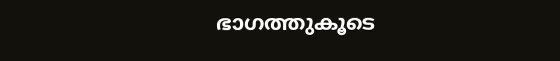ഭാഗത്തുകൂടെ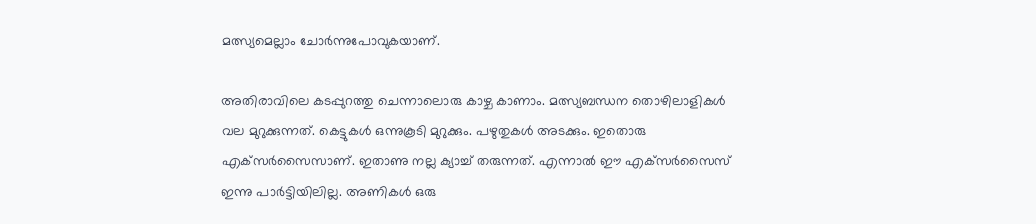മത്സ്യമെല്ലാം ചോര്‍ന്നുപോവുകയാണ്.

അതിരാവിലെ കടപ്പുറത്തു ചെന്നാലൊരു കാഴ്ച കാണാം. മത്സ്യബന്ധന തൊഴിലാളികള്‍ വല മുറുക്കുന്നത്. കെട്ടുകള്‍ ഒന്നുകൂടി മുറുക്കും. പഴുതുകള്‍ അടക്കും. ഇതൊരു എക്‌സര്‍സൈസാണ്. ഇതാണു നല്ല ക്യാച്ച് തരുന്നത്. എന്നാല്‍ ഈ എക്‌സര്‍സൈസ് ഇന്നു പാര്‍ട്ടിയിലില്ല. അണികള്‍ ഒരു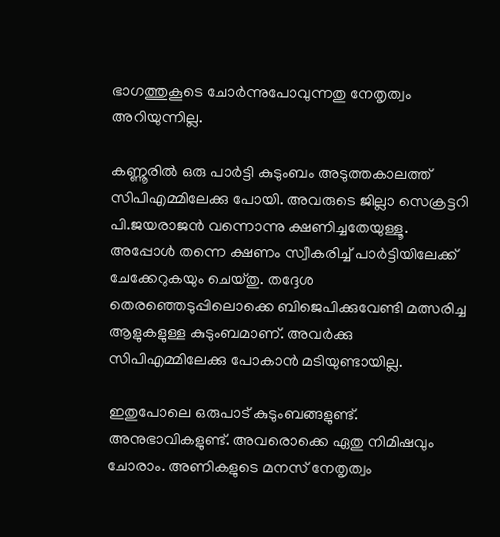ഭാഗത്തുകൂടെ ചോര്‍ന്നുപോവുന്നതു നേതൃത്വം അറിയുന്നില്ല.

കണ്ണൂരില്‍ ഒരു പാര്‍ട്ടി കുടുംബം അടുത്തകാലത്ത് സിപിഎമ്മിലേക്കു പോയി. അവരുടെ ജില്ലാ സെക്രട്ടറി പി.ജയരാജന്‍ വന്നൊന്നു ക്ഷണിച്ചതേയുള്ളൂ. അപ്പോള്‍ തന്നെ ക്ഷണം സ്വീകരിച്ച് പാര്‍ട്ടിയിലേക്ക് ചേക്കേറുകയും ചെയ്തു. തദ്ദേശ തെരഞ്ഞെടുപ്പിലൊക്കെ ബിജെപിക്കുവേണ്ടി മത്സരിച്ച ആളുകളുള്ള കുടുംബമാണ്. അവര്‍ക്കു സിപിഎമ്മിലേക്കു പോകാന്‍ മടിയുണ്ടായില്ല.

ഇതുപോലെ ഒരുപാട് കുടുംബങ്ങളുണ്ട്. അനുഭാവികളുണ്ട്. അവരൊക്കെ ഏതു നിമിഷവും ചോരാം. അണികളുടെ മനസ് നേതൃത്വം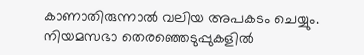കാണാതിരുന്നാല്‍ വലിയ അപകടം ചെയ്യും. നിയമസഭാ തെരഞ്ഞെടുപ്പുകളില്‍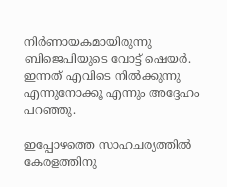നിര്‍ണായകമായിരുന്നു ബിജെപിയുടെ വോട്ട് ഷെയര്‍. ഇന്നത് എവിടെ നില്‍ക്കുന്നു എന്നുനോക്കൂ എന്നും അദ്ദേഹം പറഞ്ഞു.

ഇപ്പോഴത്തെ സാഹചര്യത്തില്‍ കേരളത്തിനു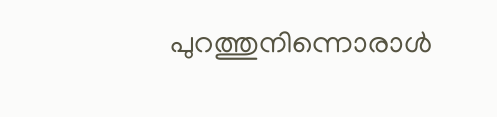പുറത്തുനിന്നൊരാള്‍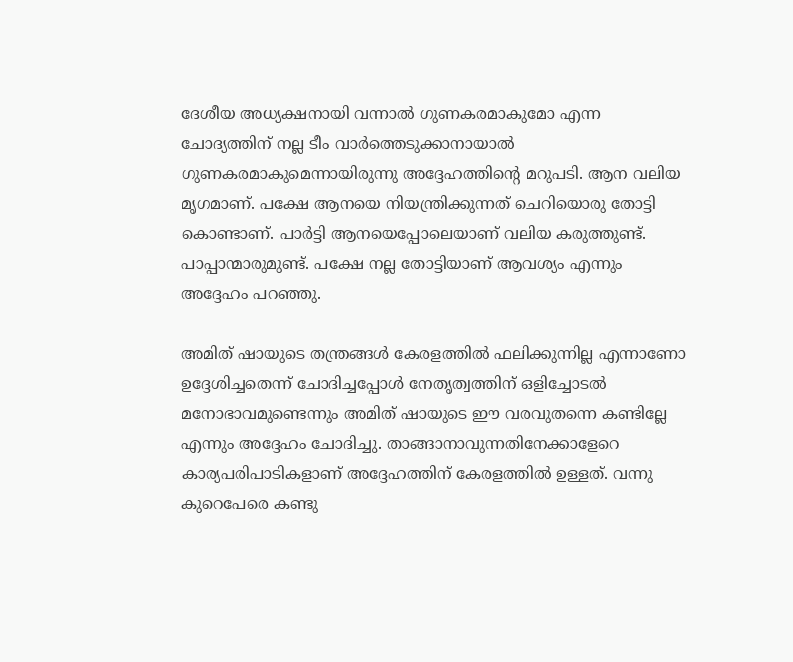ദേശീയ അധ്യക്ഷനായി വന്നാല്‍ ഗുണകരമാകുമോ എന്ന ചോദ്യത്തിന് നല്ല ടീം വാര്‍ത്തെടുക്കാനായാല്‍ ഗുണകരമാകുമെന്നായിരുന്നു അദ്ദേഹത്തിന്റെ മറുപടി. ആന വലിയ മൃഗമാണ്. പക്ഷേ ആനയെ നിയന്ത്രിക്കുന്നത് ചെറിയൊരു തോട്ടി കൊണ്ടാണ്. പാര്‍ട്ടി ആനയെപ്പോലെയാണ് വലിയ കരുത്തുണ്ട്. പാപ്പാന്മാരുമുണ്ട്. പക്ഷേ നല്ല തോട്ടിയാണ് ആവശ്യം എന്നും അദ്ദേഹം പറഞ്ഞു.

അമിത് ഷായുടെ തന്ത്രങ്ങള്‍ കേരളത്തില്‍ ഫലിക്കുന്നില്ല എന്നാണോ ഉദ്ദേശിച്ചതെന്ന് ചോദിച്ചപ്പോള്‍ നേതൃത്വത്തിന് ഒളിച്ചോടല്‍ മനോഭാവമുണ്ടെന്നും അമിത് ഷായുടെ ഈ വരവുതന്നെ കണ്ടില്ലേ എന്നും അദ്ദേഹം ചോദിച്ചു. താങ്ങാനാവുന്നതിനേക്കാളേറെ കാര്യപരിപാടികളാണ് അദ്ദേഹത്തിന് കേരളത്തില്‍ ഉള്ളത്. വന്നു കുറെപേരെ കണ്ടു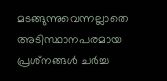മടങ്ങുന്നുവെന്നല്ലാതെ അടിസ്ഥാനപരമായ പ്രശ്‌നങ്ങള്‍ ചര്‍ച്ച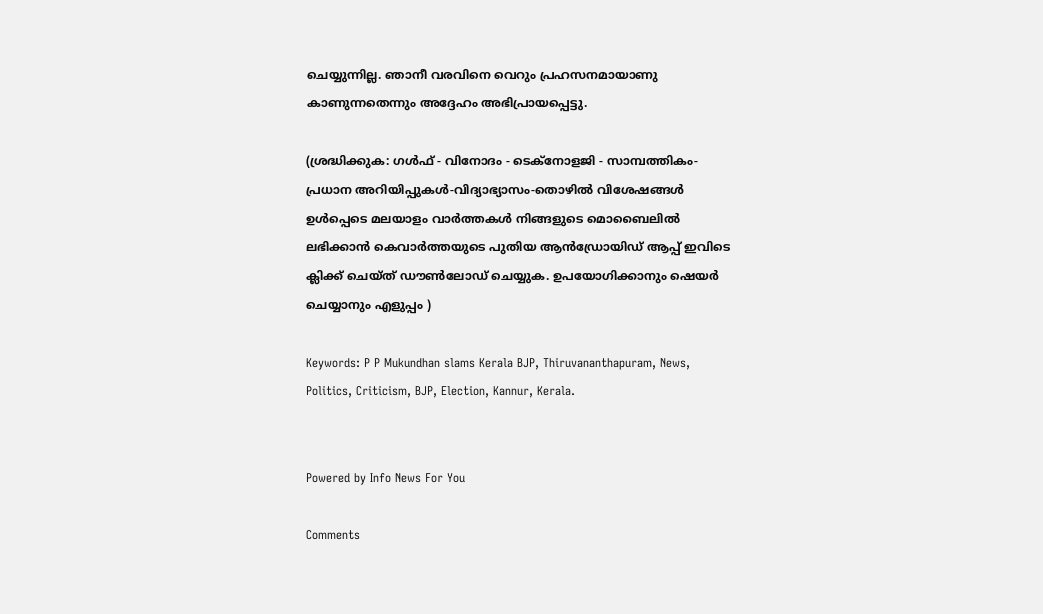ചെയ്യുന്നില്ല. ഞാനീ വരവിനെ വെറും പ്രഹസനമായാണു കാണുന്നതെന്നും അദ്ദേഹം അഭിപ്രായപ്പെട്ടു.

(ശ്രദ്ധിക്കുക: ഗൾഫ് - വിനോദം - ടെക്നോളജി - സാമ്പത്തികം- പ്രധാന അറിയിപ്പുകൾ-വിദ്യാഭ്യാസം-തൊഴിൽ വിശേഷങ്ങൾ ഉൾപ്പെടെ മലയാളം വാർത്തകൾ നിങ്ങളുടെ മൊബൈലിൽ ലഭിക്കാൻ കെവാർത്തയുടെ പുതിയ ആൻഡ്രോയിഡ് ആപ്പ് ഇവിടെ ക്ലിക്ക് ചെയ്ത് ഡൗൺലോഡ് ചെയ്യുക. ഉപയോഗിക്കാനും ഷെയർ ചെയ്യാനും എളുപ്പം )

Keywords: P P Mukundhan slams Kerala BJP, Thiruvananthapuram, News, Politics, Criticism, BJP, Election, Kannur, Kerala.


Powered by Info News For You

Comments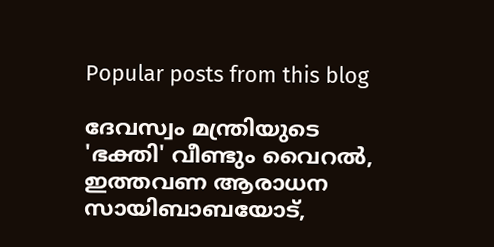Popular posts from this blog

ദേവസ്വം മന്ത്രിയുടെ 'ഭക്തി' വീണ്ടും വൈറല്‍, ഇത്തവണ ആരാധന സായിബാബയോട്,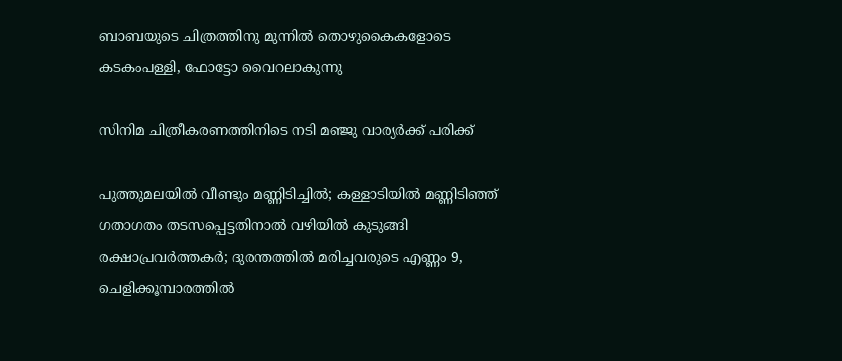ബാബയുടെ ചിത്രത്തിനു മുന്നില്‍ തൊഴുകൈകളോടെ കടകംപള്ളി, ഫോട്ടോ വൈറലാകുന്നു

സിനിമ ചിത്രീകരണത്തിനിടെ നടി മഞ്ജു വാര്യര്‍ക്ക് പരിക്ക്

പുത്തുമലയില്‍ വീണ്ടും മണ്ണിടിച്ചില്‍; കള്ളാടിയില്‍ മണ്ണിടിഞ്ഞ് ഗതാഗതം തടസപ്പെട്ടതിനാല്‍ വഴിയില്‍ കുടുങ്ങി രക്ഷാപ്രവര്‍ത്തകര്‍; ദുരന്തത്തില്‍ മരിച്ചവരുടെ എണ്ണം 9, ചെളിക്കൂമ്പാരത്തില്‍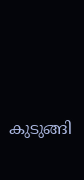കുടുങ്ങി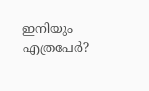ഇനിയും എത്രപേര്‍?